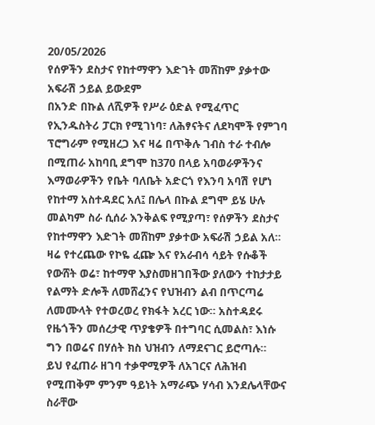20/05/2026
የሰዎችን ደስታና የከተማዋን እድገት መሸከም ያቃተው አፍራሽ ኃይል ይውደም
በአንድ በኩል ለሺዎች የሥራ ዕድል የሚፈጥር የኢንዱስትሪ ፓርክ የሚገነባ፣ ለሕፃናትና ለደካሞች የምገባ ፕሮግራም የሚዘረጋ እና ዛሬ በጥቅሉ ገብስ ተራ ተብሎ በሚጠራ አከባቢ ደግሞ ከ370 በላይ አባወራዎችንና እማወራዎችን የቤት ባለቤት አድርጎ የእንባ አባሽ የሆነ የከተማ አስተዳደር አለ፤ በሌላ በኩል ደግሞ ይሄ ሁሉ መልካም ስራ ሲሰራ እንቅልፍ የሚያጣ፣ የሰዎችን ደስታና የከተማዋን እድገት መሸከም ያቃተው አፍራሽ ኃይል አለ።
ዛሬ የተረጨው የኮዬ ፈጬ እና የአራብሳ ሳይት የሱቆች የውሸት ወሬ፣ ከተማዋ እያስመዘገበችው ያለውን ተከታታይ የልማት ድሎች ለመሸፈንና የህዝብን ልብ በጥርጣሬ ለመሙላት የተወረወረ የክፋት አረር ነው። አስተዳደሩ የዜጎችን መሰረታዊ ጥያቄዎች በተግባር ሲመልስ፣ እነሱ ግን በወሬና በሃሰት ክስ ህዝብን ለማደናገር ይሮጣሉ።
ይህ የፈጠራ ዘገባ ተቃዋሚዎች ለአገርና ለሕዝብ የሚጠቅም ምንም ዓይነት አማራጭ ሃሳብ እንደሌላቸውና ስራቸው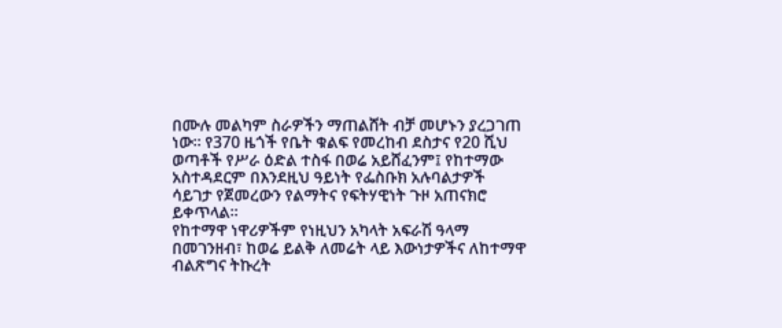በሙሉ መልካም ስራዎችን ማጠልሸት ብቻ መሆኑን ያረጋገጠ ነው። የ370 ዜጎች የቤት ቁልፍ የመረከብ ደስታና የ20 ሺህ ወጣቶች የሥራ ዕድል ተስፋ በወሬ አይሸፈንም፤ የከተማው አስተዳደርም በእንደዚህ ዓይነት የፌስቡክ አሉባልታዎች ሳይገታ የጀመረውን የልማትና የፍትሃዊነት ጉዞ አጠናክሮ ይቀጥላል።
የከተማዋ ነዋሪዎችም የነዚህን አካላት አፍራሽ ዓላማ በመገንዘብ፣ ከወሬ ይልቅ ለመሬት ላይ እውነታዎችና ለከተማዋ ብልጽግና ትኩረት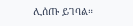ሊሰጡ ይገባል።